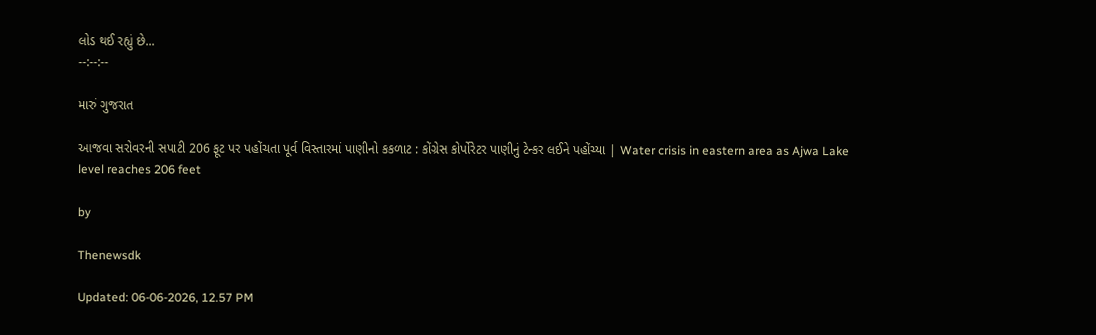લોડ થઈ રહ્યું છે...
--:--:--

મારું ગુજરાત

આજવા સરોવરની સપાટી 206 ફૂટ પર પહોંચતા પૂર્વ વિસ્તારમાં પાણીનો કકળાટ : કોંગ્રેસ કોર્પોરેટર પાણીનું ટેન્કર લઈને પહોંચ્યા | Water crisis in eastern area as Ajwa Lake level reaches 206 feet

by

Thenewsdk

Updated: 06-06-2026, 12.57 PM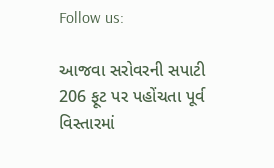Follow us:

આજવા સરોવરની સપાટી 206 ફૂટ પર પહોંચતા પૂર્વ વિસ્તારમાં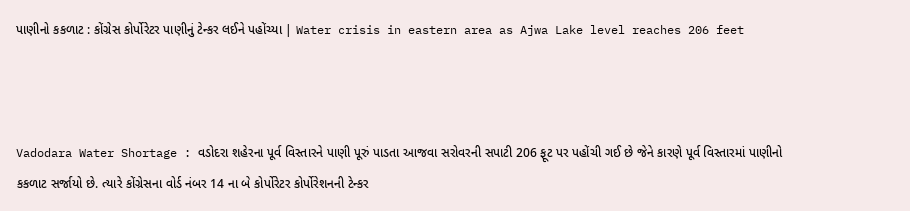પાણીનો કકળાટ : કોંગ્રેસ કોર્પોરેટર પાણીનું ટેન્કર લઈને પહોંચ્યા | Water crisis in eastern area as Ajwa Lake level reaches 206 feet



Vadodara Water Shortage : વડોદરા શહેરના પૂર્વ વિસ્તારને પાણી પૂરું પાડતા આજવા સરોવરની સપાટી 206 ફૂટ પર પહોંચી ગઈ છે જેને કારણે પૂર્વ વિસ્તારમાં પાણીનો કકળાટ સર્જાયો છે. ત્યારે કોંગ્રેસના વોર્ડ નંબર 14 ના બે કોર્પોરેટર કોર્પોરેશનની ટેન્કર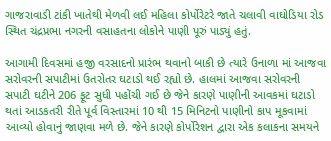ગાજરાવાડી ટાંકી ખાતેથી મેળવી લઈ મહિલા કોર્પોરેટરે જાતે ચલાવી વાઘોડિયા રોડ સ્થિત ચંદ્રપ્રભા નગરની વસાહતના લોકોને પાણી પૂરું પાડ્યું હતું.

આગામી દિવસમાં હજી વરસાદનો પ્રારંભ થવાનો બાકી છે ત્યારે ઉનાળા માં આજવા સરોવરની સપાટીમાં ઉતરોતર ઘટાડો થઈ રહ્યો છે. હાલમાં આજવા સરોવરની સપાટી ઘટીને 206 ફૂટ સુધી પહોંચી ગઈ છે જેને કારણે પાણીની આવકમાં ઘટાડો થતાં આડકતરી રીતે પૂર્વ વિસ્તારમાં 10 થી 15 મિનિટનો પાણીનો કાપ મૂકવામાં આવ્યો હોવાનું જાણવા મળે છે. જેને કારણે કોર્પોરેશન દ્વારા એક કલાકના સમયને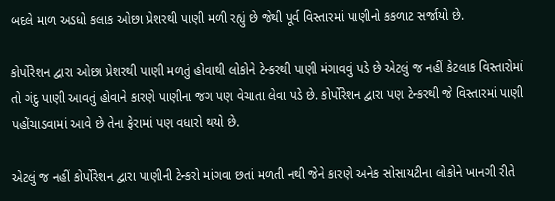બદલે માળ અડધો કલાક ઓછા પ્રેશરથી પાણી મળી રહ્યું છે જેથી પૂર્વ વિસ્તારમાં પાણીનો કકળાટ સર્જાયો છે.

કોર્પોરેશન દ્વારા ઓછા પ્રેશરથી પાણી મળતું હોવાથી લોકોને ટેન્કરથી પાણી મંગાવવું પડે છે એટલું જ નહીં કેટલાક વિસ્તારોમાં તો ગંદુ પાણી આવતું હોવાને કારણે પાણીના જગ પણ વેચાતા લેવા પડે છે. કોર્પોરેશન દ્વારા પણ ટેન્કરથી જે વિસ્તારમાં પાણી પહોંચાડવામાં આવે છે તેના ફેરામાં પણ વધારો થયો છે.

એટલું જ નહીં કોર્પોરેશન દ્વારા પાણીની ટેન્કરો માંગવા છતાં મળતી નથી જેને કારણે અનેક સોસાયટીના લોકોને ખાનગી રીતે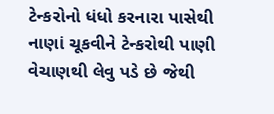ટેન્કરોનો ધંધો કરનારા પાસેથી નાણાં ચૂકવીને ટેન્કરોથી પાણી વેચાણથી લેવુ પડે છે જેથી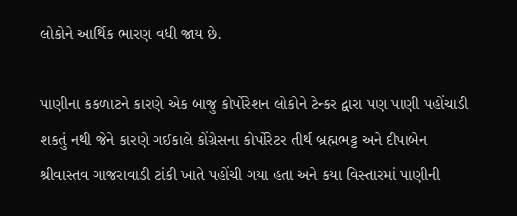લોકોને આર્થિક ભારણ વધી જાય છે.

પાણીના કકળાટને કારણે એક બાજુ કોર્પોરેશન લોકોને ટેન્કર દ્વારા પણ પાણી પહોંચાડી શકતું નથી જેને કારણે ગઈકાલે કોંગ્રેસના કોર્પોરેટર તીર્થ બ્રહ્મભટ્ટ અને દીપાબેન શ્રીવાસ્તવ ગાજરાવાડી ટાંકી ખાતે પહોંચી ગયા હતા અને કયા વિસ્તારમાં પાણીની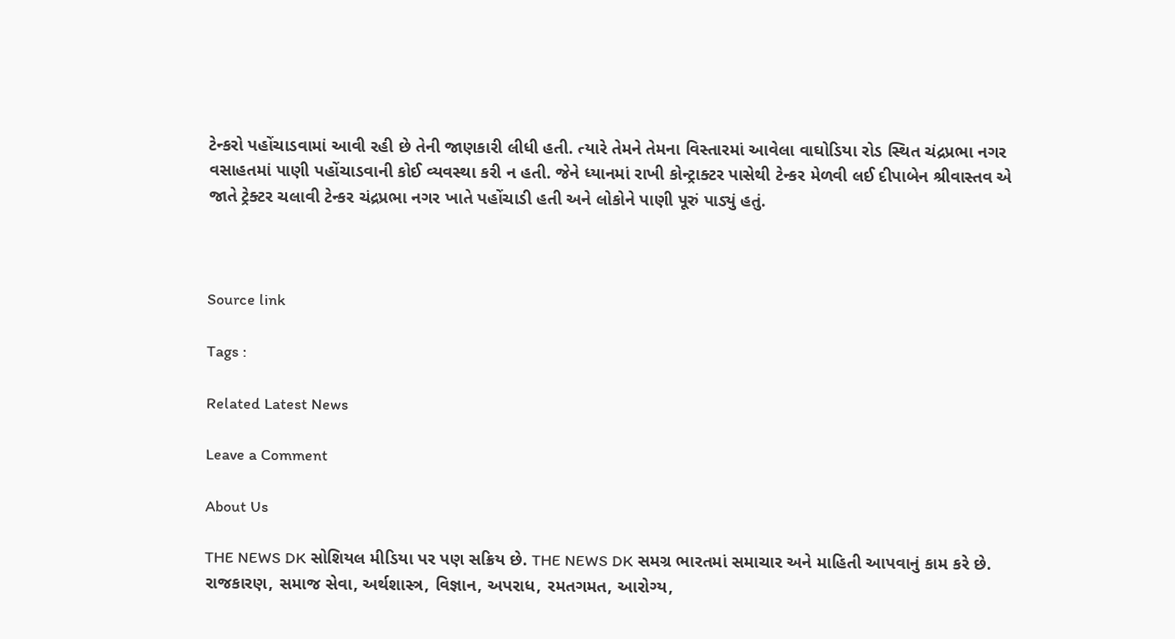ટેન્કરો પહોંચાડવામાં આવી રહી છે તેની જાણકારી લીધી હતી. ત્યારે તેમને તેમના વિસ્તારમાં આવેલા વાઘોડિયા રોડ સ્થિત ચંદ્રપ્રભા નગર વસાહતમાં પાણી પહોંચાડવાની કોઈ વ્યવસ્થા કરી ન હતી. જેને ધ્યાનમાં રાખી કોન્ટ્રાક્ટર પાસેથી ટેન્કર મેળવી લઈ દીપાબેન શ્રીવાસ્તવ એ જાતે ટ્રેક્ટર ચલાવી ટેન્કર ચંદ્રપ્રભા નગર ખાતે પહોંચાડી હતી અને લોકોને પાણી પૂરું પાડ્યું હતું.



Source link

Tags :

Related Latest News

Leave a Comment

About Us

THE NEWS DK સોશિયલ મીડિયા પર પણ સક્રિય છે. THE NEWS DK સમગ્ર ભારતમાં સમાચાર અને માહિતી આપવાનું કામ કરે છે. રાજકારણ, સમાજ સેવા, અર્થશાસ્ત્ર, વિજ્ઞાન, અપરાધ, રમતગમત, આરોગ્ય,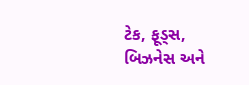ટેક, ફૂડ્સ, બિઝનેસ અને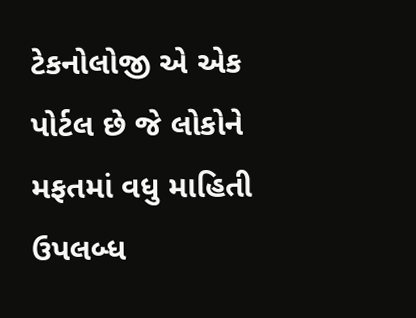ટેકનોલોજી એ એક પોર્ટલ છે જે લોકોને મફતમાં વધુ માહિતી ઉપલબ્ધ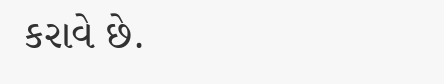કરાવે છે.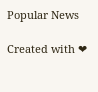Popular News

Created with ❤